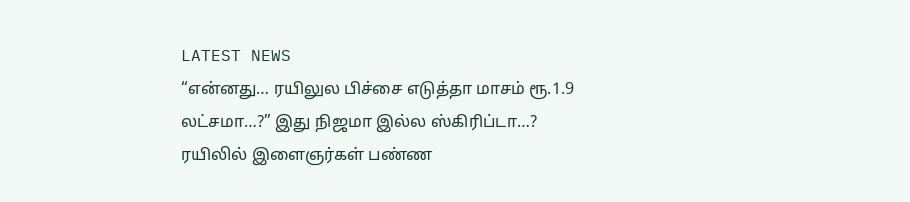LATEST NEWS
“என்னது… ரயிலுல பிச்சை எடுத்தா மாசம் ரூ.1.9 லட்சமா…?” இது நிஜமா இல்ல ஸ்கிரிப்டா…? ரயிலில் இளைஞர்கள் பண்ண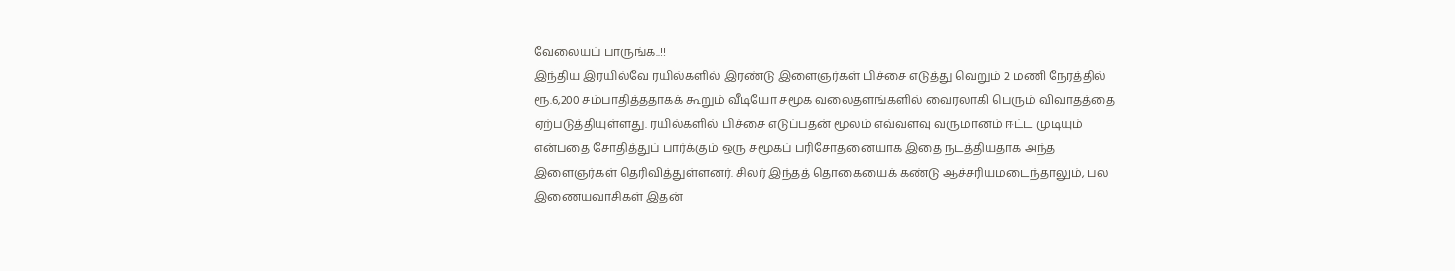வேலையப் பாருங்க..!!
இந்திய இரயில்வே ரயில்களில் இரண்டு இளைஞர்கள் பிச்சை எடுத்து வெறும் 2 மணி நேரத்தில் ரூ.6,200 சம்பாதித்ததாகக் கூறும் வீடியோ சமூக வலைதளங்களில் வைரலாகி பெரும் விவாதத்தை ஏற்படுத்தியுள்ளது. ரயில்களில் பிச்சை எடுப்பதன் மூலம் எவ்வளவு வருமானம் ஈட்ட முடியும் என்பதை சோதித்துப் பார்க்கும் ஒரு சமூகப் பரிசோதனையாக இதை நடத்தியதாக அந்த இளைஞர்கள் தெரிவித்துள்ளனர். சிலர் இந்தத் தொகையைக் கண்டு ஆச்சரியமடைந்தாலும், பல இணையவாசிகள் இதன்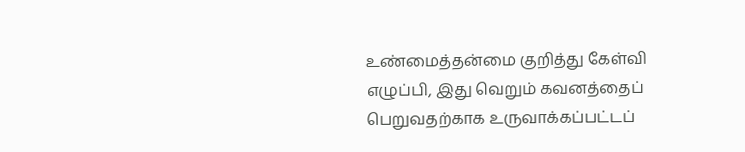உண்மைத்தன்மை குறித்து கேள்வி எழுப்பி, இது வெறும் கவனத்தைப் பெறுவதற்காக உருவாக்கப்பட்டப்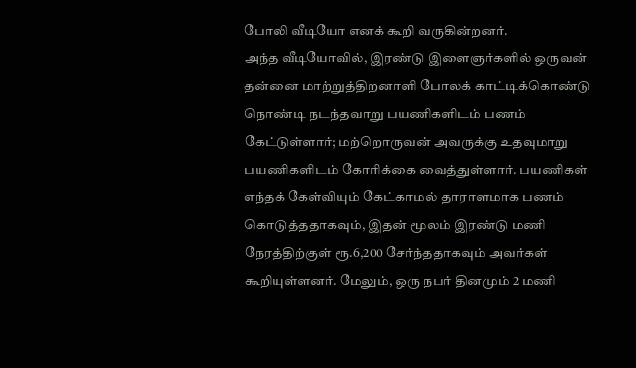போலி வீடியோ எனக் கூறி வருகின்றனர்.
அந்த வீடியோவில், இரண்டு இளைஞர்களில் ஒருவன் தன்னை மாற்றுத்திறனாளி போலக் காட்டிக்கொண்டு நொண்டி நடந்தவாறு பயணிகளிடம் பணம் கேட்டுள்ளார்; மற்றொருவன் அவருக்கு உதவுமாறு பயணிகளிடம் கோரிக்கை வைத்துள்ளார். பயணிகள் எந்தக் கேள்வியும் கேட்காமல் தாராளமாக பணம் கொடுத்ததாகவும், இதன் மூலம் இரண்டு மணி நேரத்திற்குள் ரூ.6,200 சேர்ந்ததாகவும் அவர்கள் கூறியுள்ளனர். மேலும், ஒரு நபர் தினமும் 2 மணி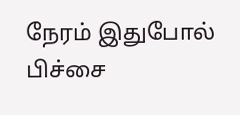நேரம் இதுபோல் பிச்சை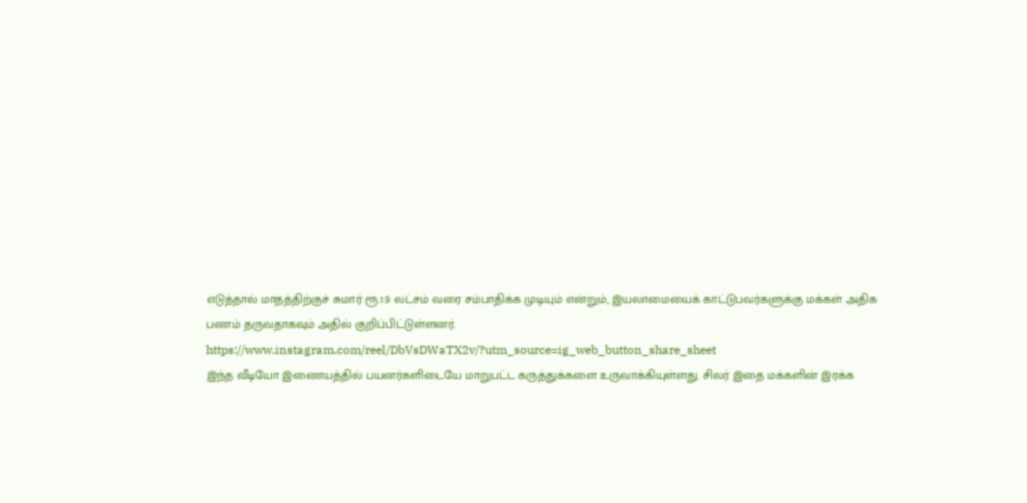எடுத்தால் மாதத்திற்குச் சுமார் ரூ.1.9 லட்சம் வரை சம்பாதிக்க முடியும் என்றும், இயலாமையைக் காட்டுபவர்களுக்கு மக்கள் அதிக பணம் தருவதாகவும் அதில் குறிப்பிட்டுள்ளனர்.
https://www.instagram.com/reel/DbVsDWaTX2v/?utm_source=ig_web_button_share_sheet
இந்த வீடியோ இணையத்தில் பயனர்களிடையே மாறுபட்ட கருத்துக்களை உருவாக்கியுள்ளது. சிலர் இதை மக்களின் இரக்க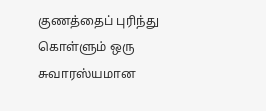குணத்தைப் புரிந்து கொள்ளும் ஒரு சுவாரஸ்யமான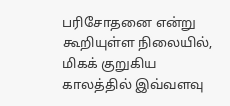பரிசோதனை என்று கூறியுள்ள நிலையில், மிகக் குறுகிய காலத்தில் இவ்வளவு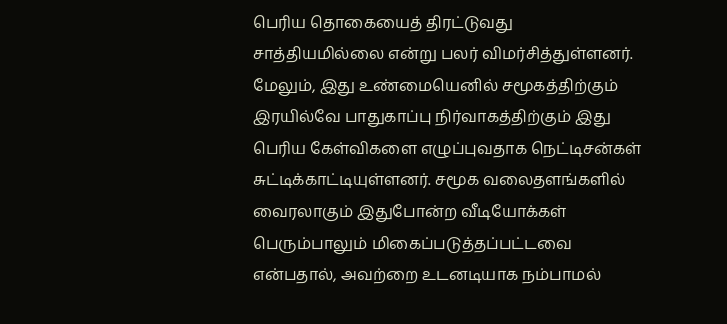பெரிய தொகையைத் திரட்டுவது சாத்தியமில்லை என்று பலர் விமர்சித்துள்ளனர். மேலும், இது உண்மையெனில் சமூகத்திற்கும் இரயில்வே பாதுகாப்பு நிர்வாகத்திற்கும் இது பெரிய கேள்விகளை எழுப்புவதாக நெட்டிசன்கள் சுட்டிக்காட்டியுள்ளனர். சமூக வலைதளங்களில் வைரலாகும் இதுபோன்ற வீடியோக்கள் பெரும்பாலும் மிகைப்படுத்தப்பட்டவை என்பதால், அவற்றை உடனடியாக நம்பாமல்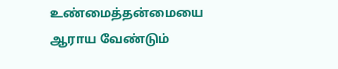உண்மைத்தன்மையை ஆராய வேண்டும்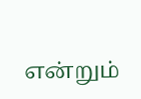என்றும்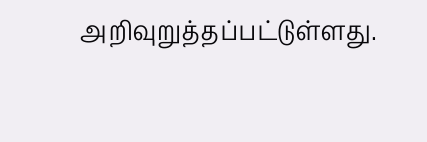அறிவுறுத்தப்பட்டுள்ளது.